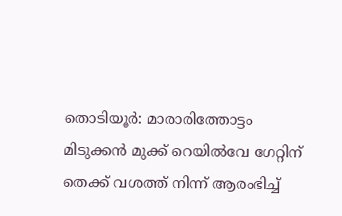തൊടിയൂർ: മാരാരിത്തോട്ടം മിടുക്കൻ മുക്ക് റെയിൽവേ ഗേറ്റിന് തെക്ക് വശത്ത് നിന്ന് ആരംഭിച്ച്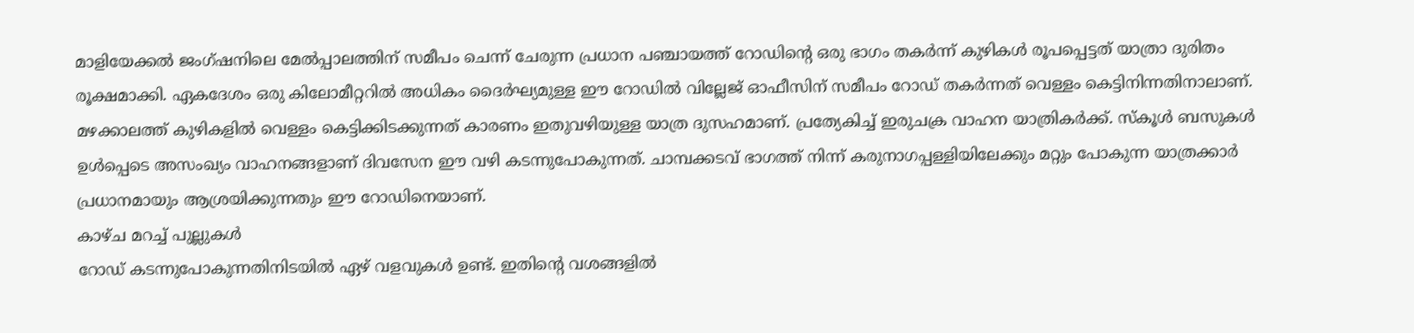മാളിയേക്കൽ ജംഗ്ഷനിലെ മേൽപ്പാലത്തിന് സമീപം ചെന്ന് ചേരുന്ന പ്രധാന പഞ്ചായത്ത് റോഡിന്റെ ഒരു ഭാഗം തകർന്ന് കുഴികൾ രൂപപ്പെട്ടത് യാത്രാ ദുരിതം രൂക്ഷമാക്കി. ഏകദേശം ഒരു കിലോമീറ്ററിൽ അധികം ദൈർഘ്യമുള്ള ഈ റോഡിൽ വില്ലേജ് ഓഫീസിന് സമീപം റോഡ് തകർന്നത് വെള്ളം കെട്ടിനിന്നതിനാലാണ്. മഴക്കാലത്ത് കുഴികളിൽ വെള്ളം കെട്ടിക്കിടക്കുന്നത് കാരണം ഇതുവഴിയുള്ള യാത്ര ദുസഹമാണ്. പ്രത്യേകിച്ച് ഇരുചക്ര വാഹന യാത്രികർക്ക്. സ്കൂൾ ബസുകൾ ഉൾപ്പെടെ അസംഖ്യം വാഹനങ്ങളാണ് ദിവസേന ഈ വഴി കടന്നുപോകുന്നത്. ചാമ്പക്കടവ് ഭാഗത്ത് നിന്ന് കരുനാഗപ്പള്ളിയിലേക്കും മറ്റും പോകുന്ന യാത്രക്കാർ പ്രധാനമായും ആശ്രയിക്കുന്നതും ഈ റോഡിനെയാണ്.
കാഴ്ച മറച്ച് പുല്ലുകൾ
റോഡ് കടന്നുപോകുന്നതിനിടയിൽ ഏഴ് വളവുകൾ ഉണ്ട്. ഇതിന്റെ വശങ്ങളിൽ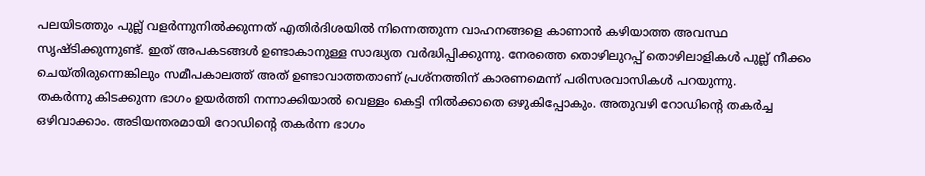പലയിടത്തും പുല്ല് വളർന്നുനിൽക്കുന്നത് എതിർദിശയിൽ നിന്നെത്തുന്ന വാഹനങ്ങളെ കാണാൻ കഴിയാത്ത അവസ്ഥ സൃഷ്ടിക്കുന്നുണ്ട്. ഇത് അപകടങ്ങൾ ഉണ്ടാകാനുള്ള സാദ്ധ്യത വർദ്ധിപ്പിക്കുന്നു. നേരത്തെ തൊഴിലുറപ്പ് തൊഴിലാളികൾ പുല്ല് നീക്കം ചെയ്തിരുന്നെങ്കിലും സമീപകാലത്ത് അത് ഉണ്ടാവാത്തതാണ് പ്രശ്നത്തിന് കാരണമെന്ന് പരിസരവാസികൾ പറയുന്നു.
തകർന്നു കിടക്കുന്ന ഭാഗം ഉയർത്തി നന്നാക്കിയാൽ വെള്ളം കെട്ടി നിൽക്കാതെ ഒഴുകിപ്പോകും. അതുവഴി റോഡിന്റെ തകർച്ച ഒഴിവാക്കാം. അടിയന്തരമായി റോഡിന്റെ തകർന്ന ഭാഗം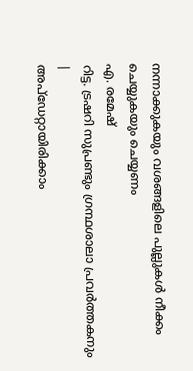നന്നാക്കുകയും വശങ്ങളിലെ പുല്ലുകൾ നീക്കം ചെയ്യുകയും ചെയ്യണം
എ. രമേഷ്
റിട്ട. ട്രഷറി സുപ്രണ്ടും ഗ്രന്ഥശാലാ പ്രവർത്തകനും
|
അപ്ഡേറ്റായിരിക്കാം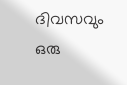ദിവസവും
ഒരു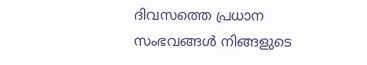ദിവസത്തെ പ്രധാന സംഭവങ്ങൾ നിങ്ങളുടെ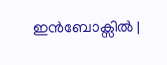ഇൻബോക്സിൽ |